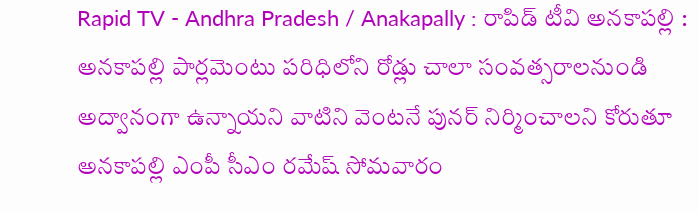Rapid TV - Andhra Pradesh / Anakapally : రాపిడ్ టీవి అనకాపల్లి : అనకాపల్లి పార్లమెంటు పరిధిలోని రోడ్లు చాలా సంవత్సరాలనుండి అద్వానంగా ఉన్నాయని వాటిని వెంటనే పునర్ నిర్మించాలని కోరుతూ అనకాపల్లి ఎంపీ సీఎం రమేష్ సోమవారం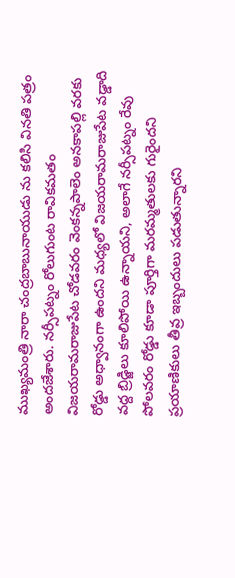ముఖ్యమంత్రి నారా చంద్రబాబునాయుడు ను కలిసి వినతి పత్రం అందజేశారు. నర్సీపట్నం రోలుగుంట రావికమతం విజయరామరాజుపేట చోడవరం వెంకన్నపాలెం అనకాపల్లి వరకు రోడ్డు అధ్వానంగా ఉందని మధ్యలో విజయరామరాజుపేట వడ్డాది వద్ద బ్రిడ్జిలు కూలిపోయి ఉన్నాయని, అలాగే నర్సీపట్నం రేవు పోలవరం రోడ్డు కూడా పూర్తిగా మరమ్మతులకు గురైందని ప్రయాణికులు తీవ్ర ఇబ్బందులు పడుతున్నారని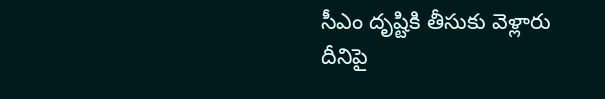సీఎం దృష్టికి తీసుకు వెళ్లారు దీనిపై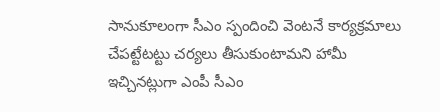సానుకూలంగా సీఎం స్పందించి వెంటనే కార్యక్రమాలు చేపట్టేటట్టు చర్యలు తీసుకుంటామని హామీ ఇచ్చినట్లుగా ఎంపీ సీఎం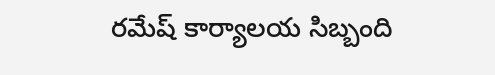రమేష్ కార్యాలయ సిబ్బంది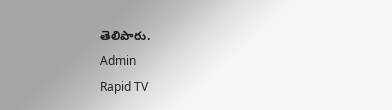తెలిపారు.
Admin
Rapid TV